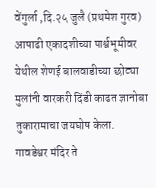वेंगुर्ला ,दि.२५ जुलै (प्रथमेश गुरव)
आषाढी एकादशीच्या पार्श्वभूमीवर येथील शेणई बालवाडीच्या छोट्या मुलांनी वारकरी दिंडी काढत ज्ञानोबा तुकारामाचा जयघोष केला.
गावडेश्वर मंदिर ते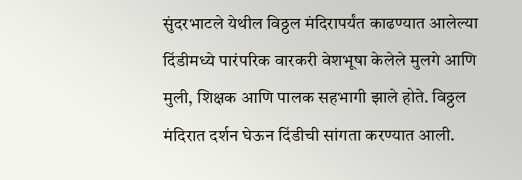सुंदरभाटले येथील विठ्ठल मंदिरापर्यंत काढण्यात आलेल्या दिंडीमध्ये पारंपरिक वारकरी वेशभूषा केलेले मुलगे आणि मुली, शिक्षक आणि पालक सहभागी झाले होते. विठ्ठल मंदिरात दर्शन घेऊन दिंडीची सांगता करण्यात आली.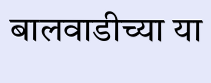बालवाडीच्या या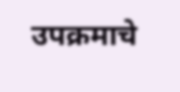उपक्रमाचे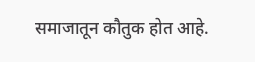समाजातून कौतुक होत आहे.